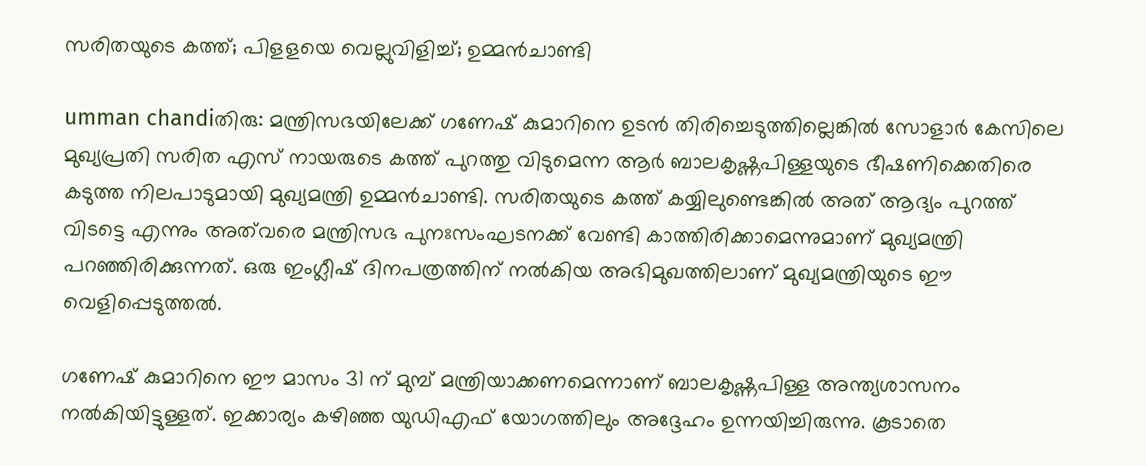സരിതയുടെ കത്ത്; പിളളയെ വെല്ലുവിളിച്ച്; ഉമ്മന്‍ചാണ്ടി

umman chandiതിരു: മന്ത്രിസഭയിലേക്ക് ഗണേഷ് കുമാറിനെ ഉടന്‍ തിരിച്ചെടുത്തില്ലെങ്കില്‍ സോളാര്‍ കേസിലെ മുഖ്യപ്രതി സരിത എസ് നായരുടെ കത്ത് പുറത്തു വിടുമെന്ന ആര്‍ ബാലകൃഷ്ണപിള്ളയുടെ ഭീഷണിക്കെതിരെ കടുത്ത നിലപാടുമായി മുഖ്യമന്ത്രി ഉമ്മന്‍ചാണ്ടി. സരിതയുടെ കത്ത് കയ്യിലുണ്ടെങ്കില്‍ അത് ആദ്യം പുറത്ത് വിടട്ടെ എന്നും അത്‌വരെ മന്ത്രിസഭ പുനഃസംഘടനക്ക് വേണ്ടി കാത്തിരിക്കാമെന്നുമാണ് മുഖ്യമന്ത്രി പറഞ്ഞിരിക്കുന്നത്. ഒരു ഇംഗ്ലീഷ് ദിനപത്രത്തിന് നല്‍കിയ അഭിമുഖത്തിലാണ് മുഖ്യമന്ത്രിയുടെ ഈ വെളിപ്പെടുത്തല്‍.

ഗണേഷ് കുമാറിനെ ഈ മാസം 31 ന് മുമ്പ് മന്ത്രിയാക്കണമെന്നാണ് ബാലകൃഷ്ണപിള്ള അന്ത്യശാസനം നല്‍കിയിട്ടുള്ളത്. ഇക്കാര്യം കഴിഞ്ഞ യുഡിഎഫ് യോഗത്തിലും അദ്ദേഹം ഉന്നയിച്ചിരുന്നു. കൂടാതെ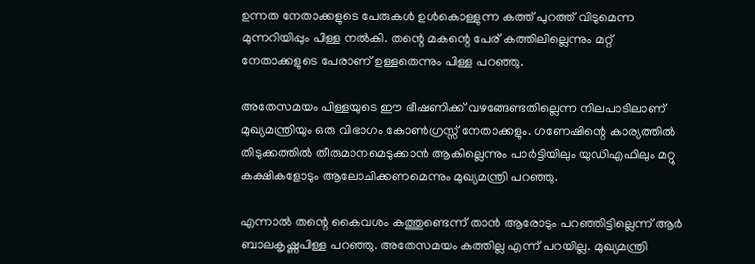ഉന്നത നേതാക്കളുടെ പേരുകള്‍ ഉള്‍കൊള്ളുന്ന കത്ത് പുറത്ത് വിടുമെന്ന മുന്നറിയിപ്പും പിള്ള നല്‍കി. തന്റെ മകന്റെ പേര് കത്തിലില്ലെന്നും മറ്റ് നേതാക്കളുടെ പേരാണ് ഉള്ളതെന്നും പിള്ള പറഞ്ഞു.

അതേസമയം പിള്ളയുടെ ഈ ഭീഷണിക്ക് വഴങ്ങേണ്ടതില്ലെന്ന നിലപാടിലാണ് മുഖ്യമന്ത്രിയും ഒരു വിഭാഗം കോണ്‍ഗ്രസ്സ് നേതാക്കളും. ഗണേഷിന്റെ കാര്യത്തില്‍ തിടുക്കത്തില്‍ തീരുമാനമെടുക്കാന്‍ ആകില്ലെന്നും പാര്‍ട്ടിയിലും യുഡിഎഫിലും മറ്റു കക്ഷികളോടും ആലോചിക്കണമെന്നും മുഖ്യമന്ത്രി പറഞ്ഞു.

എന്നാല്‍ തന്റെ കൈവശം കത്തുണ്ടെന്ന് താന്‍ ആരോടും പറഞ്ഞിട്ടില്ലെന്ന് ആര്‍ ബാലകൃഷ്ണപിള്ള പറഞ്ഞു. അതേസമയം കത്തില്ല എന്ന് പറയില്ല. മുഖ്യമന്ത്രി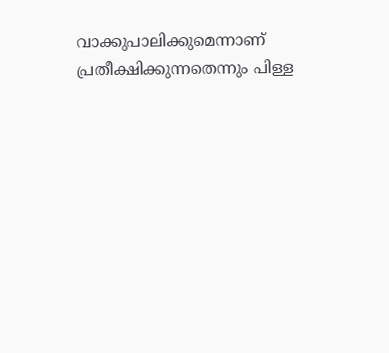വാക്കുപാലിക്കുമെന്നാണ് പ്രതീക്ഷിക്കുന്നതെന്നും പിള്ള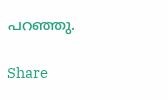പറഞ്ഞു.

Share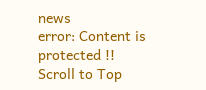news
error: Content is protected !!
Scroll to Top